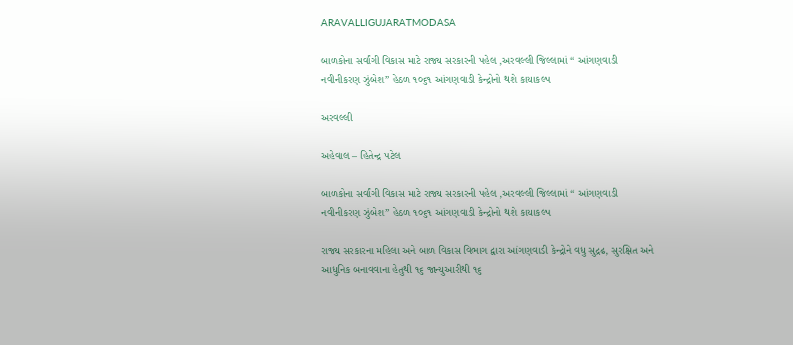ARAVALLIGUJARATMODASA

બાળકોના સર્વાંગી વિકાસ માટે રાજ્ય સરકારની પહેલ ,અરવલ્લી જિલ્લામાં “ આંગણવાડી નવીનીકરણ ઝુંબેશ” હેઠળ ૧૦૬૧ આંગણવાડી કેન્દ્રોનો થશે કાયાકલ્પ

અરવલ્લી

અહેવાલ – હિતેન્દ્ર પટેલ

બાળકોના સર્વાંગી વિકાસ માટે રાજ્ય સરકારની પહેલ ,અરવલ્લી જિલ્લામાં “ આંગણવાડી નવીનીકરણ ઝુંબેશ” હેઠળ ૧૦૬૧ આંગણવાડી કેન્દ્રોનો થશે કાયાકલ્પ

રાજ્ય સરકારના મહિલા અને બાળ વિકાસ વિભાગ દ્વારા આંગણવાડી કેન્દ્રોને વધુ સુદ્રઢ, સુરક્ષિત અને આધુનિક બનાવવાના હેતુથી ૧૬ જાન્યુઆરીથી ૧૬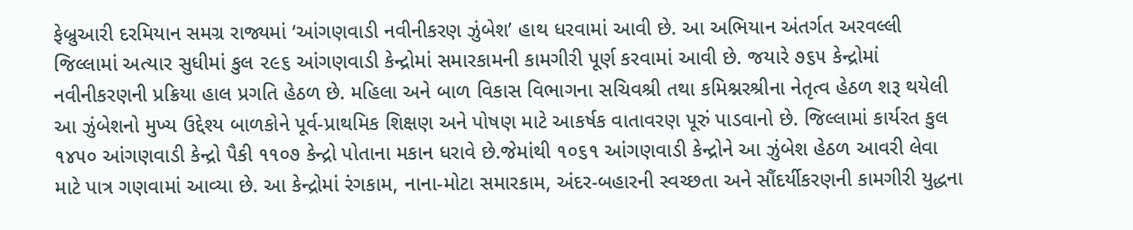ફેબ્રુઆરી દરમિયાન સમગ્ર રાજ્યમાં ‘આંગણવાડી નવીનીકરણ ઝુંબેશ’ હાથ ધરવામાં આવી છે. આ અભિયાન અંતર્ગત અરવલ્લી જિલ્લામાં અત્યાર સુધીમાં કુલ ૨૯૬ આંગણવાડી કેન્દ્રોમાં સમારકામની કામગીરી પૂર્ણ કરવામાં આવી છે. જયારે ૭૬૫ કેન્દ્રોમાં નવીનીકરણની પ્રક્રિયા હાલ પ્રગતિ હેઠળ છે. મહિલા અને બાળ વિકાસ વિભાગના સચિવશ્રી તથા કમિશ્નરશ્રીના નેતૃત્વ હેઠળ શરૂ થયેલી આ ઝુંબેશનો મુખ્ય ઉદ્દેશ્ય બાળકોને પૂર્વ-પ્રાથમિક શિક્ષણ અને પોષણ માટે આકર્ષક વાતાવરણ પૂરું પાડવાનો છે. જિલ્લામાં કાર્યરત કુલ ૧૪૫૦ આંગણવાડી કેન્દ્રો પૈકી ૧૧૦૭ કેન્દ્રો પોતાના મકાન ધરાવે છે.જેમાંથી ૧૦૬૧ આંગણવાડી કેન્દ્રોને આ ઝુંબેશ હેઠળ આવરી લેવા માટે પાત્ર ગણવામાં આવ્યા છે. આ કેન્દ્રોમાં રંગકામ, નાના-મોટા સમારકામ, અંદર-બહારની સ્વચ્છતા અને સૌંદર્યીકરણની કામગીરી યુદ્ધના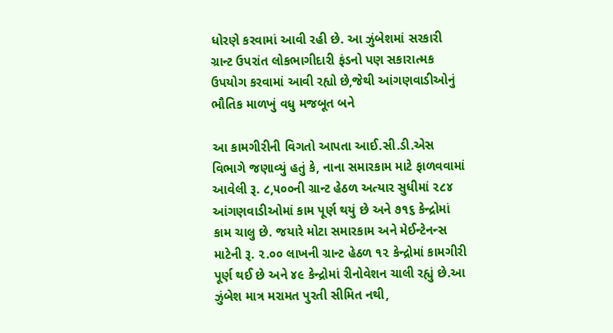ધોરણે કરવામાં આવી રહી છે. આ ઝુંબેશમાં સરકારી ગ્રાન્ટ ઉપરાંત લોકભાગીદારી ફંડનો પણ સકારાત્મક ઉપયોગ કરવામાં આવી રહ્યો છે,જેથી આંગણવાડીઓનું ભૌતિક માળખું વધુ મજબૂત બને

આ કામગીરીની વિગતો આપતા આઈ.સી.ડી.એસ વિભાગે જણાવ્યું હતું કે, નાના સમારકામ માટે ફાળવવામાં આવેલી રૂ. ૮,૫૦૦ની ગ્રાન્ટ હેઠળ અત્યાર સુધીમાં ૨૮૪ આંગણવાડીઓમાં કામ પૂર્ણ થયું છે અને ૭૧૬ કેન્દ્રોમાં કામ ચાલુ છે. જયારે મોટા સમારકામ અને મેઈન્ટેનન્સ માટેની રૂ. ૨.૦૦ લાખની ગ્રાન્ટ હેઠળ ૧૨ કેન્દ્રોમાં કામગીરી પૂર્ણ થઈ છે અને ૪૯ કેન્દ્રોમાં રીનોવેશન ચાલી રહ્યું છે.આ ઝુંબેશ માત્ર મરામત પુરતી સીમિત નથી,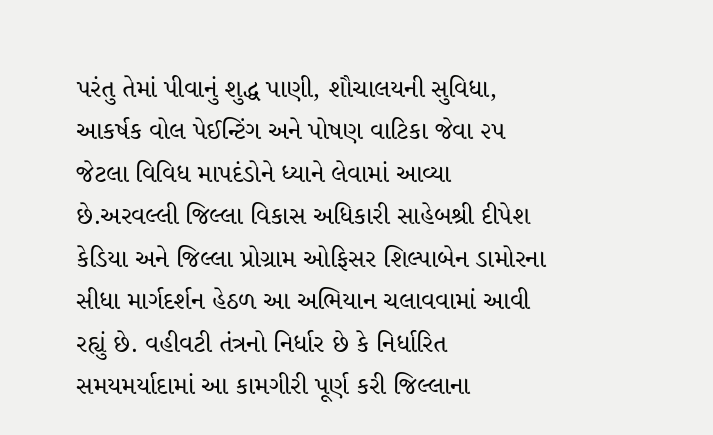પરંતુ તેમાં પીવાનું શુદ્ધ પાણી, શૌચાલયની સુવિધા, આકર્ષક વોલ પેઈન્ટિંગ અને પોષણ વાટિકા જેવા ૨૫ જેટલા વિવિધ માપદંડોને ધ્યાને લેવામાં આવ્યા છે.અરવલ્લી જિલ્લા વિકાસ અધિકારી સાહેબશ્રી દીપેશ કેડિયા અને જિલ્લા પ્રોગ્રામ ઓફિસર શિલ્પાબેન ડામોરના સીધા માર્ગદર્શન હેઠળ આ અભિયાન ચલાવવામાં આવી રહ્યું છે. વહીવટી તંત્રનો નિર્ધાર છે કે નિર્ધારિત સમયમર્યાદામાં આ કામગીરી પૂર્ણ કરી જિલ્લાના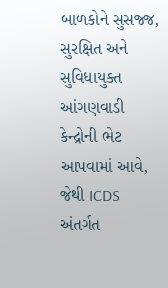બાળકોને સુસજ્જ, સુરક્ષિત અને સુવિધાયુક્ત આંગણવાડી કેન્દ્રોની ભેટ આપવામાં આવે, જેથી ICDS અંતર્ગત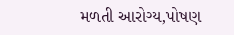મળતી આરોગ્ય,પોષણ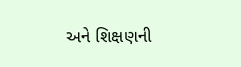અને શિક્ષણની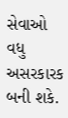સેવાઓ વધુ અસરકારક બની શકે.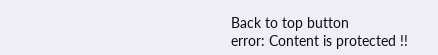Back to top button
error: Content is protected !!